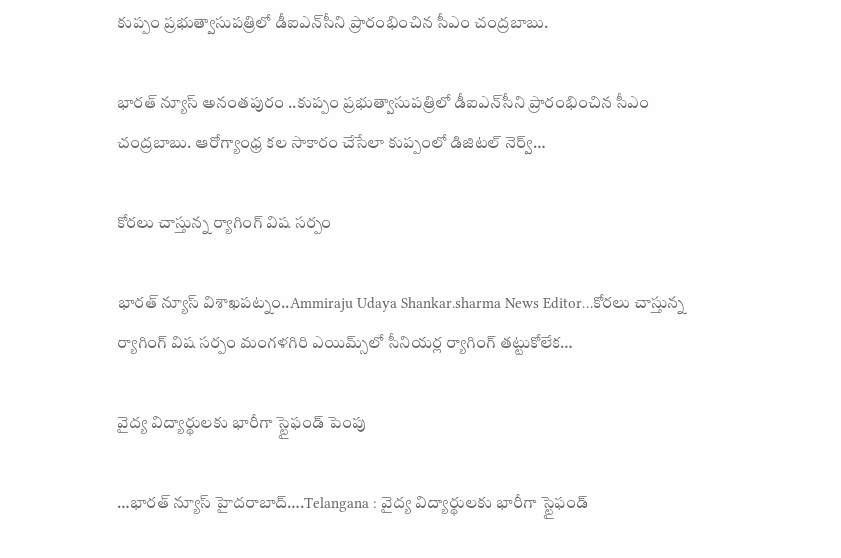కుప్పం ప్రభుత్వాసుపత్రిలో డీఐఎన్‌సీని ప్రారంభించిన సీఎం చంద్రబాబు.

భారత్ న్యూస్ అనంతపురం ..కుప్పం ప్రభుత్వాసుపత్రిలో డీఐఎన్‌సీని ప్రారంభించిన సీఎం చంద్రబాబు. ఆరోగ్యాంధ్ర కల సాకారం చేసేలా కుప్పంలో డిజిటల్‌ నెర్వ్‌…

కోరలు చాస్తున్న ర్యాగింగ్ విష సర్పం

భారత్ న్యూస్ విశాఖపట్నం..Ammiraju Udaya Shankar.sharma News Editor…కోరలు చాస్తున్న ర్యాగింగ్ విష సర్పం మంగళగిరి ఎయిమ్స్‌లో సీనియర్ల ర్యాగింగ్‌ తట్టుకోలేక…

వైద్య విద్యార్థులకు భారీగా స్టైఫండ్ పెంపు

…భారత్ న్యూస్ హైదరాబాద్….Telangana : వైద్య విద్యార్థులకు భారీగా స్టైఫండ్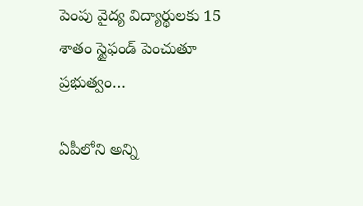పెంపు వైద్య విద్యార్థులకు 15 శాతం స్టైఫండ్ పెంచుతూ ప్రభుత్వం…

ఏపీలోని అన్ని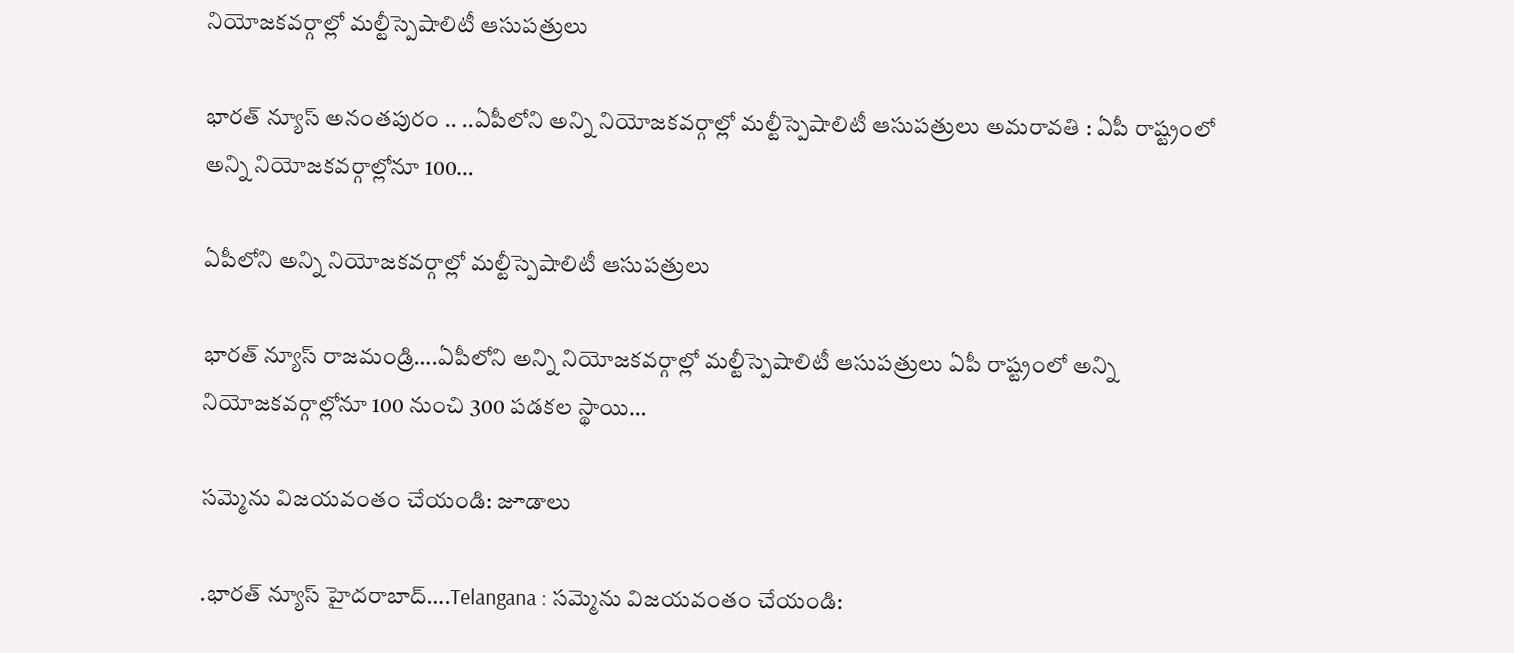నియోజకవర్గాల్లో మల్టీస్పెషాలిటీ ఆసుపత్రులు

భారత్ న్యూస్ అనంతపురం .. ..ఏపీలోని అన్ని నియోజకవర్గాల్లో మల్టీస్పెషాలిటీ ఆసుపత్రులు అమరావతి : ఏపీ రాష్ట్రంలో అన్ని నియోజకవర్గాల్లోనూ 100…

ఏపీలోని అన్ని నియోజకవర్గాల్లో మల్టీస్పెషాలిటీ ఆసుపత్రులు

భారత్ న్యూస్ రాజమండ్రి….ఏపీలోని అన్ని నియోజకవర్గాల్లో మల్టీస్పెషాలిటీ ఆసుపత్రులు ఏపీ రాష్ట్రంలో అన్ని నియోజకవర్గాల్లోనూ 100 నుంచి 300 పడకల స్థాయి…

సమ్మెను విజయవంతం చేయండి: జూడాలు

.భారత్ న్యూస్ హైదరాబాద్….Telangana : సమ్మెను విజయవంతం చేయండి: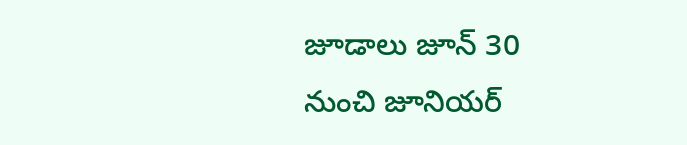జూడాలు జూన్ 30 నుంచి జూనియర్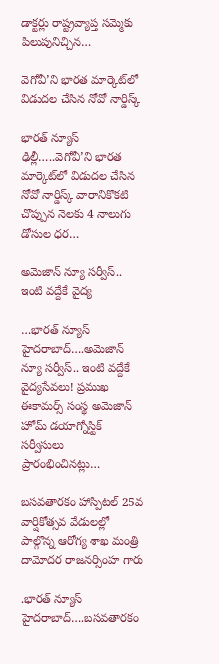డాక్టర్లు రాష్ట్రవ్యాప్త సమ్మెకు పిలుపునిచ్చిన…

వెగోవీ’ని భారత మార్కెట్‌లో విడుదల చేసిన నోవో నార్డిస్క్‌

భారత్ న్యూస్ ఢిల్లీ…..వెగోవీ’ని భారత మార్కెట్‌లో విడుదల చేసిన నోవో నార్డిస్క్‌ వారానికొకటి చొప్పున నెలకు 4 నాలుగు డోసుల ధర…

అమెజాన్ న్యూ సర్వీస్.. ఇంటి వద్దేకే వైద్య

…భారత్ న్యూస్ హైదరాబాద్….అమెజాన్ న్యూ సర్వీస్.. ఇంటి వద్దేకే వైద్యసేవలు! ప్రముఖ ఈకామర్స్ సంస్థ అమెజాన్ హోమ్ డయాగ్నోస్టిక్ సర్వీసులు ప్రారంభించినట్లు…

బసవతారకం హాస్పిటల్ 25వ వార్షికోత్సవ వేడులల్లో పాల్గొన్న ఆరోగ్య శాఖ మంత్రి దామోదర రాజనర్సింహ గారు

.భారత్ న్యూస్ హైదరాబాద్….బసవతారకం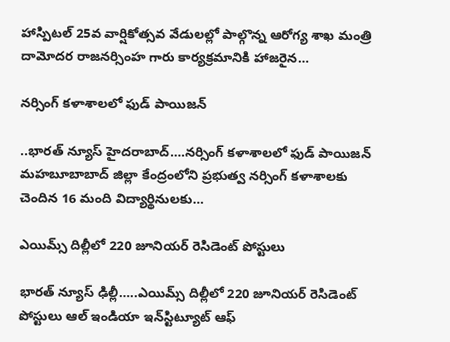హాస్పిటల్ 25వ వార్షికోత్సవ వేడులల్లో పాల్గొన్న ఆరోగ్య శాఖ మంత్రి దామోదర రాజనర్సింహ గారు కార్యక్రమానికి హాజరైన…

నర్సింగ్ కళాశాలలో ఫుడ్ పాయిజన్

..భారత్ న్యూస్ హైదరాబాద్….నర్సింగ్ కళాశాలలో ఫుడ్ పాయిజన్ మహబూబాబాద్ జిల్లా కేంద్రంలోని ప్రభుత్వ నర్సింగ్ కళాశాలకు చెందిన 16 మంది విద్యార్థినులకు…

ఎయిమ్స్‌ దిల్లీలో 220 జూనియర్ రెసిడెంట్ పోస్టులు

భారత్ న్యూస్ ఢిల్లీ…..ఎయిమ్స్‌ దిల్లీలో 220 జూనియర్ రెసిడెంట్ పోస్టులు ఆల్‌ ఇండియా ఇన్‌స్టిట్యూట్ ఆఫ్‌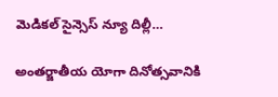మెడికల్ సైన్సెస్‌ న్యూ దిల్లీ…

అంతర్జాతీయ యోగా దినోత్సవానికి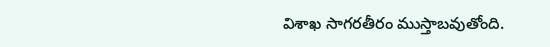విశాఖ సాగరతీరం ముస్తాబవుతోంది.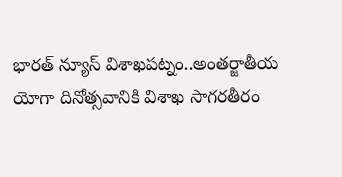భారత్ న్యూస్ విశాఖపట్నం..అంతర్జాతీయ యోగా దినోత్సవానికి విశాఖ సాగరతీరం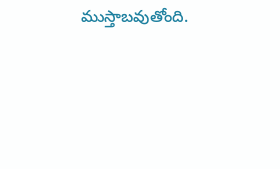ముస్తాబవుతోంది.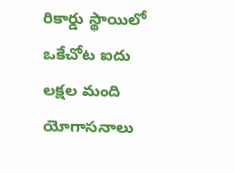రికార్డు స్థాయిలో ఒకేచోట ఐదు లక్షల మంది యోగాసనాలు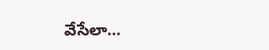వేసేలా…